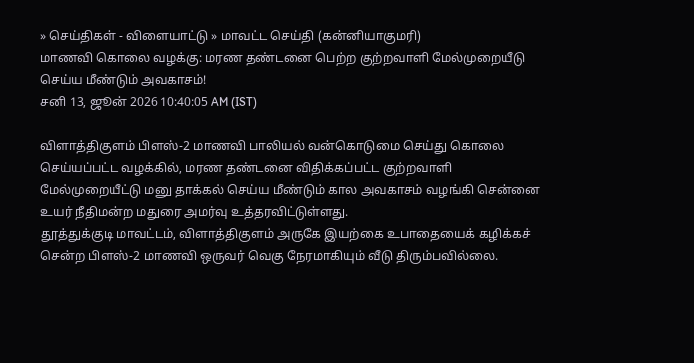» செய்திகள் - விளையாட்டு » மாவட்ட செய்தி (கன்னியாகுமரி)
மாணவி கொலை வழக்கு: மரண தண்டனை பெற்ற குற்றவாளி மேல்முறையீடு செய்ய மீண்டும் அவகாசம்!
சனி 13, ஜூன் 2026 10:40:05 AM (IST)

விளாத்திகுளம் பிளஸ்-2 மாணவி பாலியல் வன்கொடுமை செய்து கொலை செய்யப்பட்ட வழக்கில், மரண தண்டனை விதிக்கப்பட்ட குற்றவாளி மேல்முறையீட்டு மனு தாக்கல் செய்ய மீண்டும் கால அவகாசம் வழங்கி சென்னை உயர் நீதிமன்ற மதுரை அமர்வு உத்தரவிட்டுள்ளது.
தூத்துக்குடி மாவட்டம், விளாத்திகுளம் அருகே இயற்கை உபாதையைக் கழிக்கச் சென்ற பிளஸ்-2 மாணவி ஒருவர் வெகு நேரமாகியும் வீடு திரும்பவில்லை.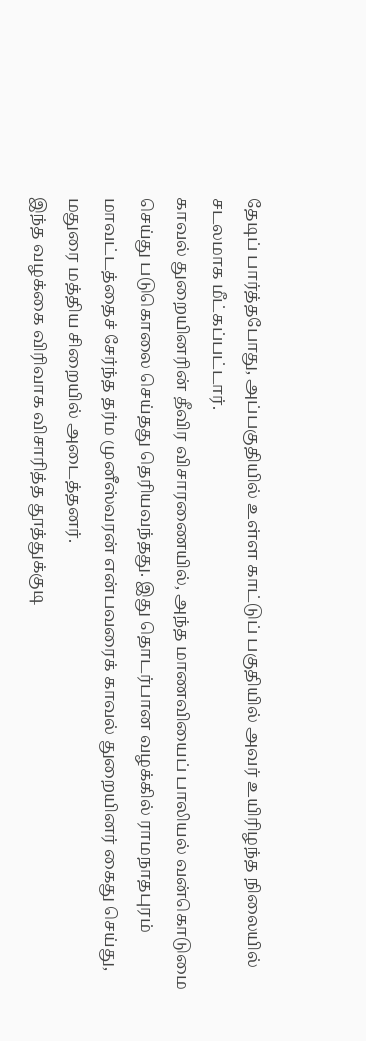தேடிப் பார்த்தபோது, அப்பகுதியில் உள்ள காட்டுப் பகுதியில் அவர் உயிரிழந்த நிலையில் சடலமாக மீட்கப்பட்டார்.
காவல் துறையினரின் தீவிர விசாரணையில், அந்த மாணவியைப் பாலியல் வன்கொடுமை செய்து படுகொலை செய்தது தெரியவந்தது. இது தொடர்பான வழக்கில் ராமநாதபுரம் மாவட்டத்தைச் சேர்ந்த தர்ம முனீஸ்வரன் என்பவரைக் காவல் துறையினர் கைது செய்து, மதுரை மத்திய சிறையில் அடைத்தனர்.
இந்த வழக்கை விரிவாக விசாரித்த தூத்துக்குடி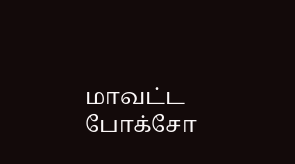மாவட்ட போக்சோ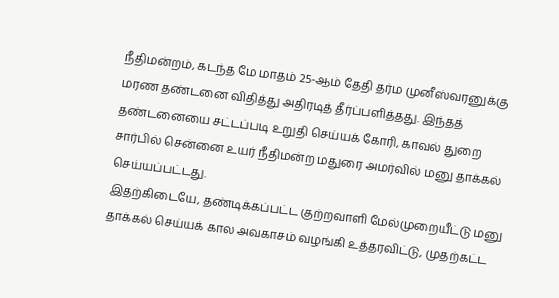நீதிமன்றம், கடந்த மே மாதம் 25-ஆம் தேதி தர்ம முனீஸ்வரனுக்கு மரண தண்டனை விதித்து அதிரடித் தீர்ப்பளித்தது. இந்தத் தண்டனையை சட்டப்படி உறுதி செய்யக் கோரி, காவல் துறை சார்பில் சென்னை உயர் நீதிமன்ற மதுரை அமர்வில் மனு தாக்கல் செய்யப்பட்டது.
இதற்கிடையே, தண்டிக்கப்பட்ட குற்றவாளி மேல்முறையீட்டு மனு தாக்கல் செய்யக் கால அவகாசம் வழங்கி உத்தரவிட்டு, முதற்கட்ட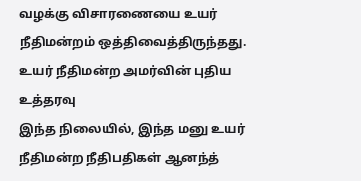வழக்கு விசாரணையை உயர் நீதிமன்றம் ஒத்திவைத்திருந்தது.
உயர் நீதிமன்ற அமர்வின் புதிய உத்தரவு
இந்த நிலையில், இந்த மனு உயர் நீதிமன்ற நீதிபதிகள் ஆனந்த்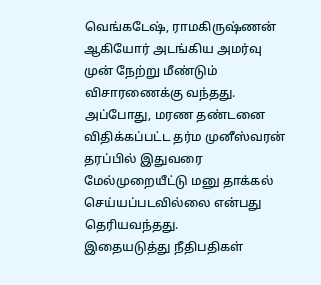வெங்கடேஷ், ராமகிருஷ்ணன் ஆகியோர் அடங்கிய அமர்வு முன் நேற்று மீண்டும் விசாரணைக்கு வந்தது. அப்போது, மரண தண்டனை விதிக்கப்பட்ட தர்ம முனீஸ்வரன் தரப்பில் இதுவரை மேல்முறையீட்டு மனு தாக்கல் செய்யப்படவில்லை என்பது தெரியவந்தது.
இதையடுத்து நீதிபதிகள்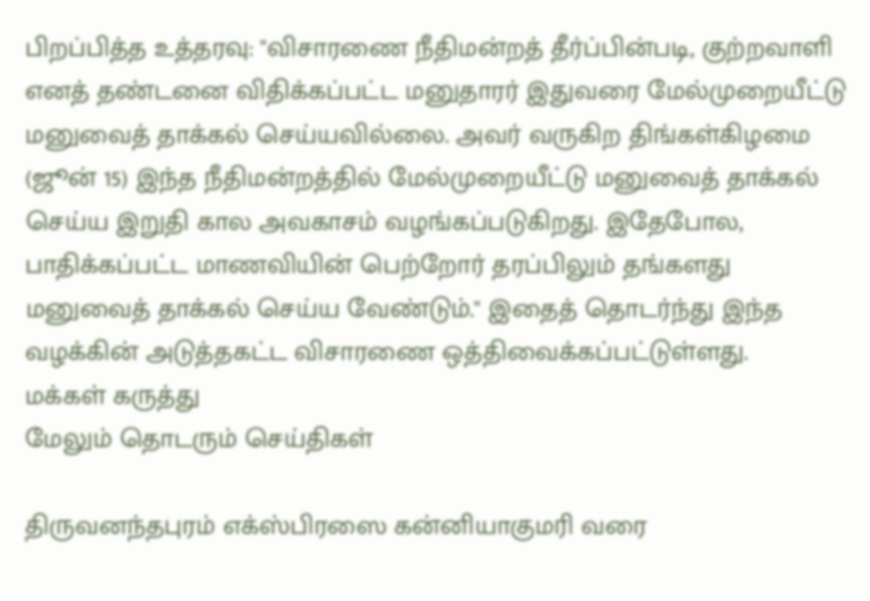பிறப்பித்த உத்தரவு: "விசாரணை நீதிமன்றத் தீர்ப்பின்படி, குற்றவாளி எனத் தண்டனை விதிக்கப்பட்ட மனுதாரர் இதுவரை மேல்முறையீட்டு மனுவைத் தாக்கல் செய்யவில்லை. அவர் வருகிற திங்கள்கிழமை (ஜூன் 15) இந்த நீதிமன்றத்தில் மேல்முறையீட்டு மனுவைத் தாக்கல் செய்ய இறுதி கால அவகாசம் வழங்கப்படுகிறது. இதேபோல, பாதிக்கப்பட்ட மாணவியின் பெற்றோர் தரப்பிலும் தங்களது மனுவைத் தாக்கல் செய்ய வேண்டும்." இதைத் தொடர்ந்து இந்த வழக்கின் அடுத்தகட்ட விசாரணை ஒத்திவைக்கப்பட்டுள்ளது.
மக்கள் கருத்து
மேலும் தொடரும் செய்திகள்

திருவனந்தபுரம் எக்ஸ்பிரஸை கன்னியாகுமரி வரை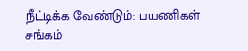நீட்டிக்க வேண்டும்: பயணிகள் சங்கம்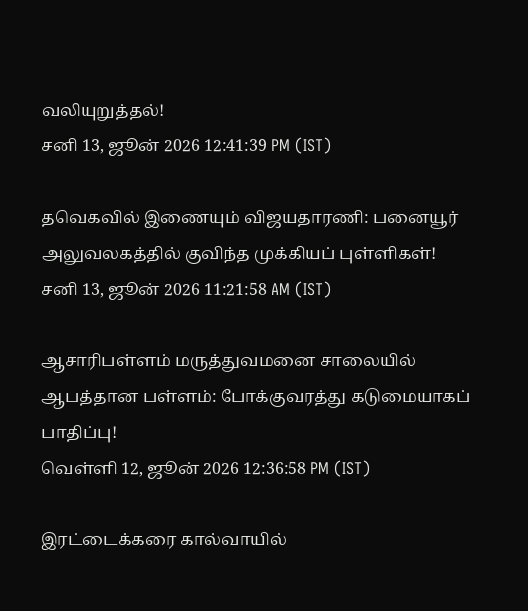வலியுறுத்தல்!
சனி 13, ஜூன் 2026 12:41:39 PM (IST)

தவெகவில் இணையும் விஜயதாரணி: பனையூர் அலுவலகத்தில் குவிந்த முக்கியப் புள்ளிகள்!
சனி 13, ஜூன் 2026 11:21:58 AM (IST)

ஆசாரிபள்ளம் மருத்துவமனை சாலையில் ஆபத்தான பள்ளம்: போக்குவரத்து கடுமையாகப் பாதிப்பு!
வெள்ளி 12, ஜூன் 2026 12:36:58 PM (IST)

இரட்டைக்கரை கால்வாயில்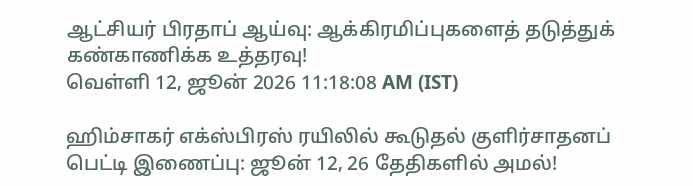ஆட்சியர் பிரதாப் ஆய்வு: ஆக்கிரமிப்புகளைத் தடுத்துக் கண்காணிக்க உத்தரவு!
வெள்ளி 12, ஜூன் 2026 11:18:08 AM (IST)

ஹிம்சாகர் எக்ஸ்பிரஸ் ரயிலில் கூடுதல் குளிர்சாதனப் பெட்டி இணைப்பு: ஜூன் 12, 26 தேதிகளில் அமல்!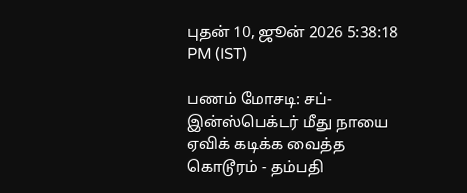புதன் 10, ஜூன் 2026 5:38:18 PM (IST)

பணம் மோசடி: சப்-இன்ஸ்பெக்டர் மீது நாயை ஏவிக் கடிக்க வைத்த கொடூரம் - தம்பதி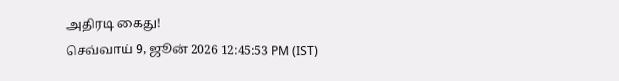அதிரடி கைது!
செவ்வாய் 9, ஜூன் 2026 12:45:53 PM (IST)